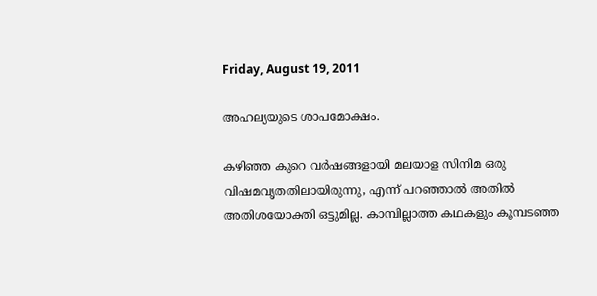Friday, August 19, 2011

അഹല്യയുടെ ശാപമോക്ഷം.

കഴിഞ്ഞ കുറെ വര്‍ഷങ്ങളായി മലയാള സിനിമ ഒരു വിഷമവൃതതിലായിരുന്നു, എന്ന് പറഞ്ഞാല്‍ അതില്‍ അതിശയോക്തി ഒട്ടുമില്ല. കാമ്പില്ലാത്ത കഥകളും കൂമ്പടഞ്ഞ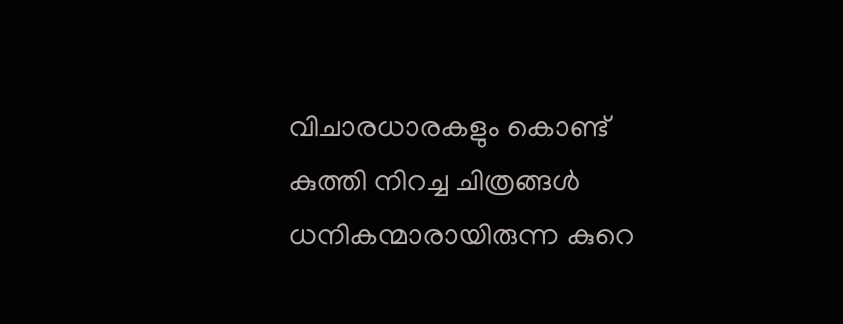വിചാരധാരകളും കൊണ്ട് കുത്തി നിറച്ച ചിത്രങ്ങള്‍ ധനികന്മാരായിരുന്ന കുറെ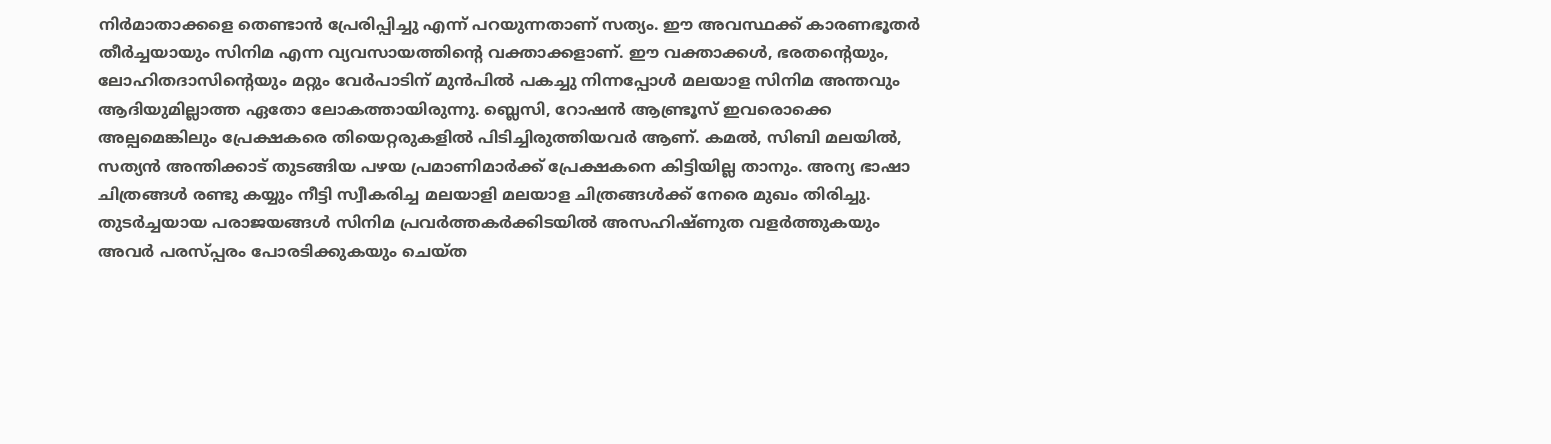നിര്‍മാതാക്കളെ തെണ്ടാന്‍ പ്രേരിപ്പിച്ചു എന്ന് പറയുന്നതാണ് സത്യം. ഈ അവസ്ഥക്ക് കാരണഭൂതര്‍ തീര്‍ച്ചയായും സിനിമ എന്ന വ്യവസായത്തിന്റെ വക്താക്കളാണ്. ഈ വക്താക്കള്‍, ഭരതന്റെയും, ലോഹിതദാസിന്റെയും മറ്റും വേര്‍പാടിന് മുന്‍പില്‍ പകച്ചു നിന്നപ്പോള്‍ മലയാള സിനിമ അന്തവും ആദിയുമില്ലാത്ത ഏതോ ലോകത്തായിരുന്നു. ബ്ലെസി, റോഷന്‍ ആണ്ട്രൂസ് ഇവരൊക്കെ അല്പമെങ്കിലും പ്രേക്ഷകരെ തിയെറ്റരുകളില്‍ പിടിച്ചിരുത്തിയവര്‍ ആണ്. കമല്‍, സിബി മലയില്‍, സത്യന്‍ അന്തിക്കാട് തുടങ്ങിയ പഴയ പ്രമാണിമാര്‍ക്ക് പ്രേക്ഷകനെ കിട്ടിയില്ല താനും. അന്യ ഭാഷാ ചിത്രങ്ങള്‍ രണ്ടു കയ്യും നീട്ടി സ്വീകരിച്ച മലയാളി മലയാള ചിത്രങ്ങള്‍ക്ക് നേരെ മുഖം തിരിച്ചു. തുടര്‍ച്ചയായ പരാജയങ്ങള്‍ സിനിമ പ്രവര്‍ത്തകര്‍ക്കിടയില്‍ അസഹിഷ്ണുത വളര്‍ത്തുകയും അവര്‍ പരസ്പ്പരം പോരടിക്കുകയും ചെയ്ത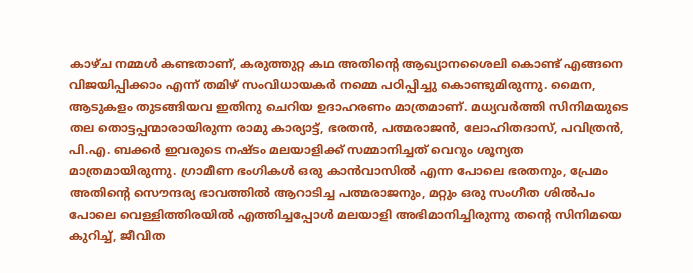കാഴ്ച നമ്മള്‍ കണ്ടതാണ്, കരുത്തുറ്റ കഥ അതിന്റെ ആഖ്യാനശൈലി കൊണ്ട് എങ്ങനെ വിജയിപ്പിക്കാം എന്ന് തമിഴ് സംവിധായകര്‍ നമ്മെ പഠിപ്പിച്ചു കൊണ്ടുമിരുന്നു. മൈന, ആടുകളം തുടങ്ങിയവ ഇതിനു ചെറിയ ഉദാഹരണം മാത്രമാണ്. മധ്യവര്‍ത്തി സിനിമയുടെ തല തൊട്ടപ്പന്മാരായിരുന്ന രാമു കാര്യാട്ട്‌, ഭരതന്‍, പത്മരാജന്‍, ലോഹിതദാസ്, പവിത്രന്‍, പി.എ. ബക്കര്‍ ഇവരുടെ നഷ്ടം മലയാളിക്ക് സമ്മാനിച്ചത്‌ വെറും ശൂന്യത മാത്രമായിരുന്നു. ഗ്രാമീണ ഭംഗികള്‍ ഒരു കാന്‍വാസില്‍ എന്ന പോലെ ഭരതനും, പ്രേമം അതിന്റെ സൌന്ദര്യ ഭാവത്തില്‍ ആറാടിച്ച പത്മരാജനും, മറ്റും ഒരു സംഗീത ശില്‍പം പോലെ വെള്ളിത്തിരയില്‍ എത്തിച്ചപ്പോള്‍ മലയാളി അഭിമാനിച്ചിരുന്നു തന്റെ സിനിമയെ കുറിച്ച്, ജീവിത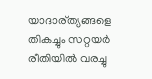യാദാര്ത്യങ്ങളെ തികച്ചും സറ്റയര്‍ രീതിയില്‍ വരച്ചു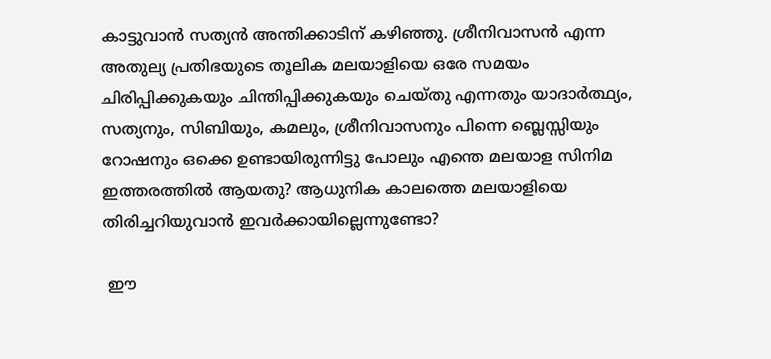കാട്ടുവാന്‍ സത്യന്‍ അന്തിക്കാടിന് കഴിഞ്ഞു. ശ്രീനിവാസന്‍ എന്ന അതുല്യ പ്രതിഭയുടെ തൂലിക മലയാളിയെ ഒരേ സമയം ചിരിപ്പിക്കുകയും ചിന്തിപ്പിക്കുകയും ചെയ്തു എന്നതും യാദാര്‍ത്ഥ്യം, സത്യനും, സിബിയും, കമലും, ശ്രീനിവാസനും പിന്നെ ബ്ലെസ്സിയും റോഷനും ഒക്കെ ഉണ്ടായിരുന്നിട്ടു പോലും എന്തെ മലയാള സിനിമ ഇത്തരത്തില്‍ ആയതു? ആധുനിക കാലത്തെ മലയാളിയെ തിരിച്ചറിയുവാന്‍ ഇവര്‍ക്കായില്ലെന്നുണ്ടോ?

 ഈ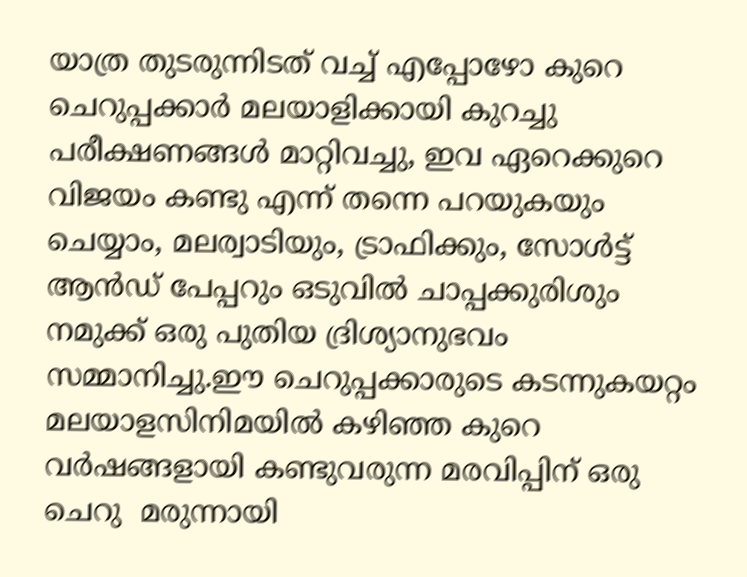യാത്ര തുടരുന്നിടത് വച്ച് എപ്പോഴോ കുറെ ചെറുപ്പക്കാര്‍ മലയാളിക്കായി കുറച്ചു പരീക്ഷണങ്ങള്‍ മാറ്റിവച്ചു, ഇവ ഏറെക്കുറെ വിജയം കണ്ടു എന്ന് തന്നെ പറയുകയും ചെയ്യാം, മലര്വാടിയും, ട്രാഫിക്കും, സോള്‍ട്ട് ആന്‍ഡ്‌ പേപ്പറും ഒടുവില്‍ ചാപ്പക്കുരിശും നമുക്ക് ഒരു പുതിയ ദ്രിശ്യാനുഭവം സമ്മാനിച്ചു.ഈ ചെറുപ്പക്കാരുടെ കടന്നുകയറ്റം മലയാളസിനിമയില്‍ കഴിഞ്ഞ കുറെ വര്‍ഷങ്ങളായി കണ്ടുവരുന്ന മരവിപ്പിന് ഒരു ചെറു  മരുന്നായി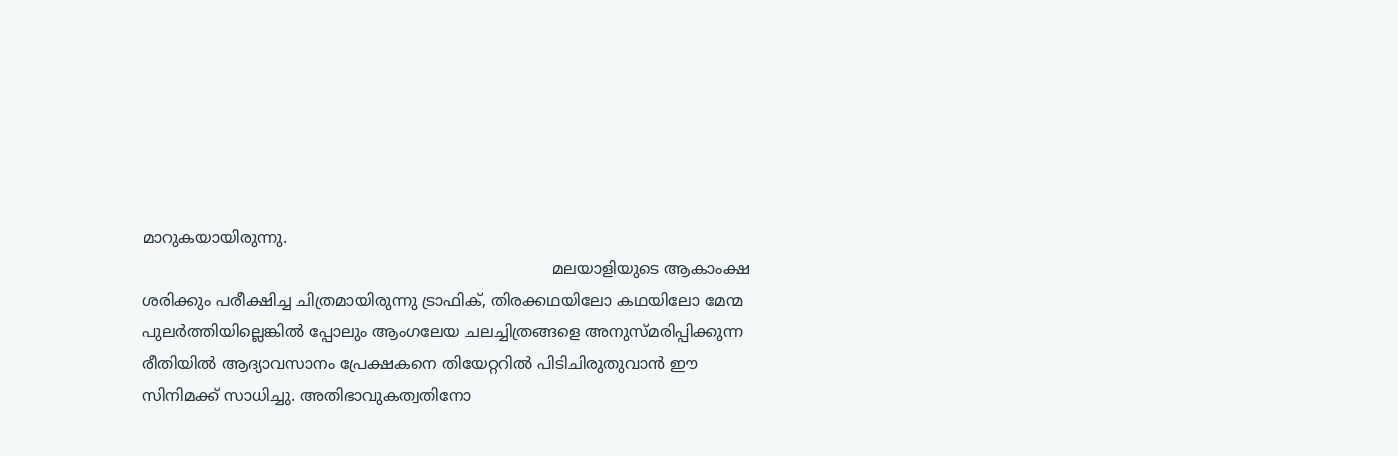മാറുകയായിരുന്നു.
                                                                                   മലയാളിയുടെ ആകാംക്ഷ ശരിക്കും പരീക്ഷിച്ച ചിത്രമായിരുന്നു ട്രാഫിക്, തിരക്കഥയിലോ കഥയിലോ മേന്മ പുലര്‍ത്തിയില്ലെങ്കില്‍ പ്പോലും ആംഗലേയ ചലച്ചിത്രങ്ങളെ അനുസ്മരിപ്പിക്കുന്ന രീതിയില്‍ ആദ്യാവസാനം പ്രേക്ഷകനെ തിയേറ്ററില്‍ പിടിചിരുതുവാന്‍ ഈ സിനിമക്ക് സാധിച്ചു. അതിഭാവുകത്വതിനോ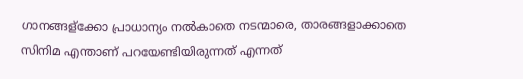ഗാനങ്ങള്ക്കോ പ്രാധാന്യം നല്‍കാതെ നടന്മാരെ, താരങ്ങളാക്കാതെ സിനിമ എന്താണ് പറയേണ്ടിയിരുന്നത് എന്നത്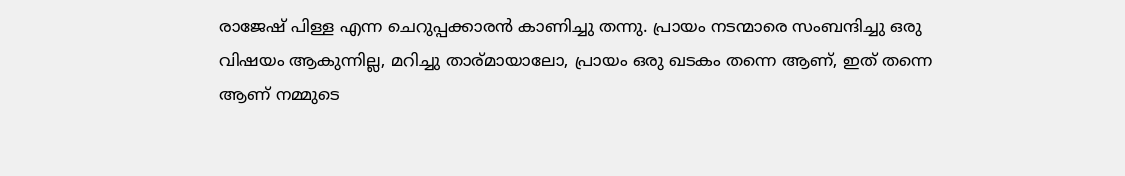രാജേഷ്‌ പിള്ള എന്ന ചെറുപ്പക്കാരന്‍ കാണിച്ചു തന്നു. പ്രായം നടന്മാരെ സംബന്ദിച്ചു ഒരു വിഷയം ആകുന്നില്ല, മറിച്ചു താര്മായാലോ, പ്രായം ഒരു ഖടകം തന്നെ ആണ്, ഇത് തന്നെ ആണ് നമ്മുടെ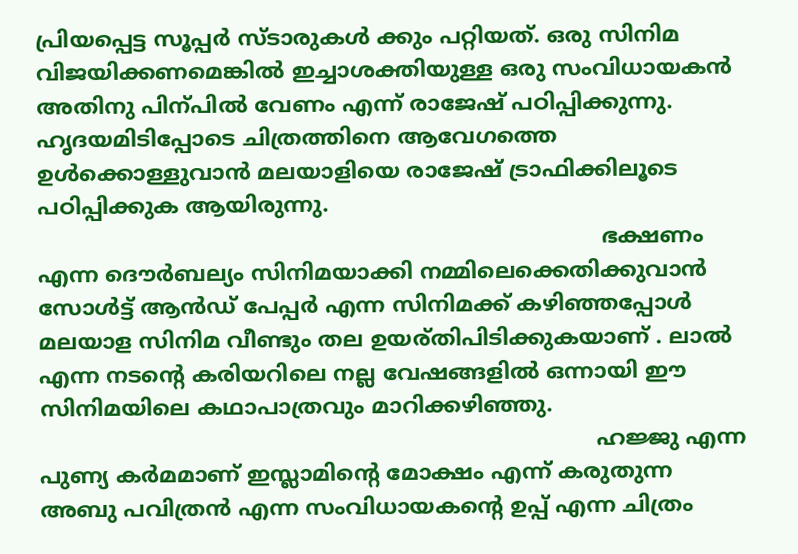പ്രിയപ്പെട്ട സൂപ്പര്‍ സ്ടാരുകള്‍ ക്കും പറ്റിയത്. ഒരു സിനിമ വിജയിക്കണമെങ്കില്‍ ഇച്ചാശക്തിയുള്ള ഒരു സംവിധായകന്‍ അതിനു പിന്പില്‍ വേണം എന്ന് രാജേഷ്‌ പഠിപ്പിക്കുന്നു. ഹൃദയമിടിപ്പോടെ ചിത്രത്തിനെ ആവേഗത്തെ ഉള്‍ക്കൊള്ളുവാന്‍ മലയാളിയെ രാജേഷ്‌ ട്രാഫിക്കിലൂടെ പഠിപ്പിക്കുക ആയിരുന്നു.
                                                                                   ഭക്ഷണം എന്ന ദൌര്‍ബല്യം സിനിമയാക്കി നമ്മിലെക്കെതിക്കുവാന്‍ സോള്‍ട്ട് ആന്‍ഡ്‌ പേപ്പര്‍ എന്ന സിനിമക്ക് കഴിഞ്ഞപ്പോള്‍ മലയാള സിനിമ വീണ്ടും തല ഉയര്തിപിടിക്കുകയാണ് . ലാല്‍ എന്ന നടന്റെ കരിയറിലെ നല്ല വേഷങ്ങളില്‍ ഒന്നായി ഈ സിനിമയിലെ കഥാപാത്രവും മാറിക്കഴിഞ്ഞു.
                                                                                  ഹജ്ജു എന്ന പുണ്യ കര്‍മമാണ് ഇസ്ലാമിന്റെ മോക്ഷം എന്ന് കരുതുന്ന അബു പവിത്രന്‍ എന്ന സംവിധായകന്റെ ഉപ്പ് എന്ന ചിത്രം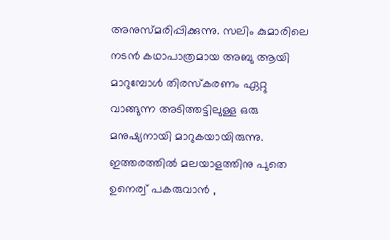അനുസ്മരിപ്പിക്കുന്നു. സലിം കുമാരിലെ നടന്‍ കഥാപാത്രമായ അബു ആയി മാറുമ്പോള്‍ തിരസ്കരണം ഏറ്റു വാങ്ങുന്ന അടിത്തട്ടിലുള്ള ഒരു മനുഷ്യനായി മാറുകയായിരുന്നു. ഇത്തരത്തില്‍ മലയാളത്തിനു പുതെ ഉനെര്വ് പകരുവാന്‍ ,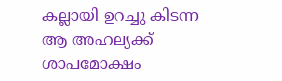കല്ലായി ഉറച്ചു കിടന്ന ആ അഹല്യക്ക്‌ ശാപമോക്ഷം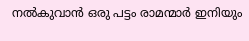നല്‍കുവാന്‍ ഒരു പട്ടം രാമന്മാര്‍ ഇനിയും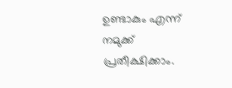ഉണ്ടാകും എന്ന് നമുക്ക് പ്രതീക്ഷിക്കാം.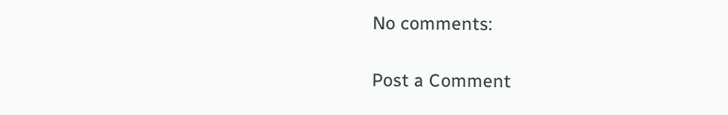No comments:

Post a Comment